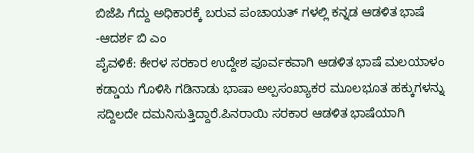ಬಿಜೆಪಿ ಗೆದ್ದು ಅಧಿಕಾರಕ್ಕೆ ಬರುವ ಪಂಚಾಯತ್ ಗಳಲ್ಲಿ ಕನ್ನಡ ಆಡಳಿತ ಭಾಷೆ -ಆದರ್ಶ ಬಿ ಎಂ
ಪೈವಳಿಕೆ: ಕೇರಳ ಸರಕಾರ ಉದ್ದೇಶ ಪೂರ್ವಕವಾಗಿ ಆಡಳಿತ ಭಾಷೆ ಮಲಯಾಳಂ ಕಡ್ಡಾಯ ಗೊಳಿಸಿ ಗಡಿನಾಡು ಭಾಷಾ ಅಲ್ಪಸಂಖ್ಯಾಕರ ಮೂಲಭೂತ ಹಕ್ಕುಗಳನ್ನು ಸದ್ದಿಲದೇ ದಮನಿಸುತ್ತಿದ್ದಾರೆ.ಪಿನರಾಯಿ ಸರಕಾರ ಆಡಳಿತ ಭಾಷೆಯಾಗಿ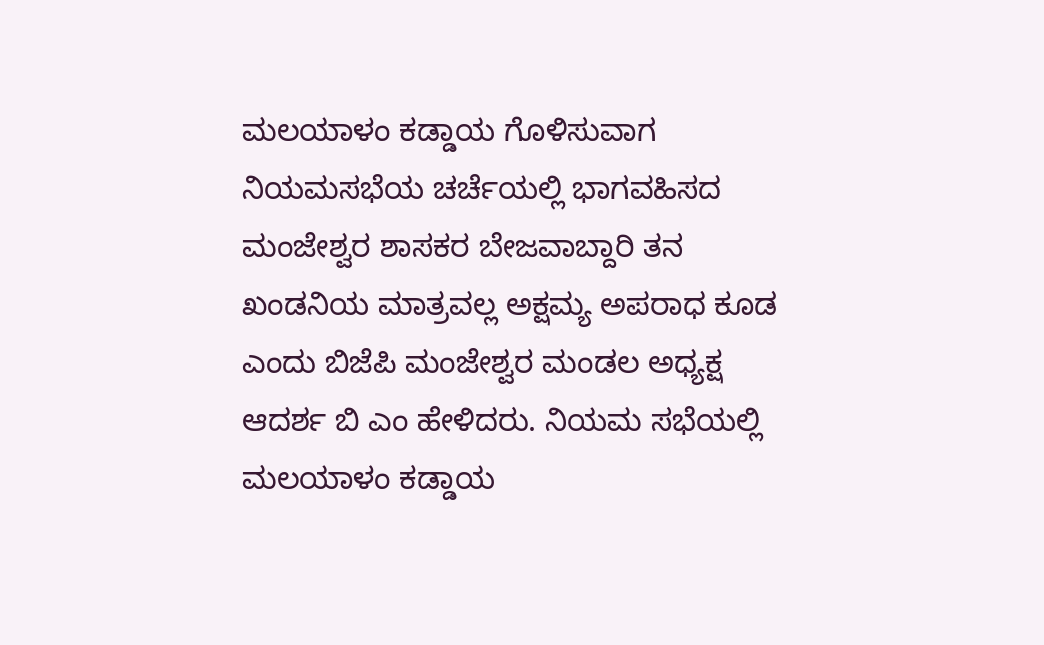ಮಲಯಾಳಂ ಕಡ್ಡಾಯ ಗೊಳಿಸುವಾಗ ನಿಯಮಸಭೆಯ ಚರ್ಚೆಯಲ್ಲಿ ಭಾಗವಹಿಸದ ಮಂಜೇಶ್ವರ ಶಾಸಕರ ಬೇಜವಾಬ್ದಾರಿ ತನ ಖಂಡನಿಯ ಮಾತ್ರವಲ್ಲ ಅಕ್ಷಮ್ಯ ಅಪರಾಧ ಕೂಡ ಎಂದು ಬಿಜೆಪಿ ಮಂಜೇಶ್ವರ ಮಂಡಲ ಅಧ್ಯಕ್ಷ ಆದರ್ಶ ಬಿ ಎಂ ಹೇಳಿದರು. ನಿಯಮ ಸಭೆಯಲ್ಲಿ ಮಲಯಾಳಂ ಕಡ್ಡಾಯ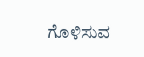ಗೊಳಿಸುವ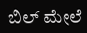ಬಿಲ್ ಮೇಲೆ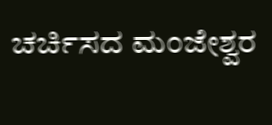ಚರ್ಚಿಸದ ಮಂಜೇಶ್ವರ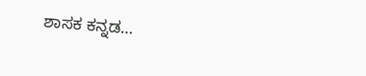ಶಾಸಕ ಕನ್ನಡ…